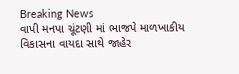Breaking News
વાપી મનપા ચૂંટણી માં ભાજપે માળખાકીય વિકાસના વાયદા સાથે જાહેર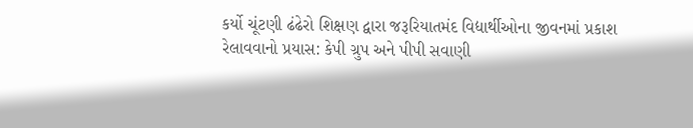કર્યો ચૂંટણી ઢંઢેરો શિક્ષણ દ્વારા જરૂરિયાતમંદ વિદ્યાર્થીઓના જીવનમાં પ્રકાશ રેલાવવાનો પ્રયાસ: કેપી ગ્રુપ અને પીપી સવાણી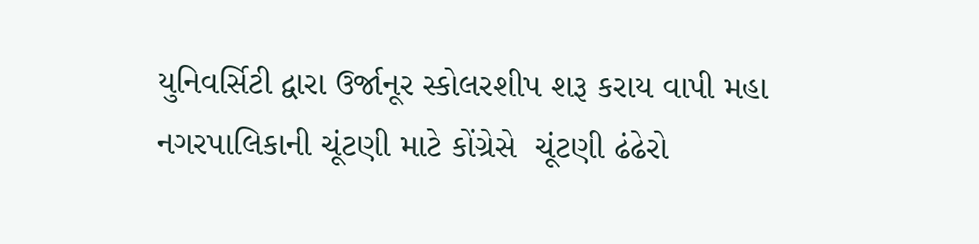યુનિવર્સિટી દ્વારા ઉર્જાનૂર સ્કોલરશીપ શરૂ કરાય વાપી મહા નગરપાલિકાની ચૂંટણી માટે કોંગ્રેસે  ચૂંટણી ઢંઢેરો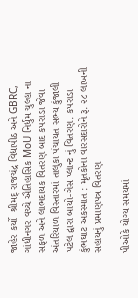જાહેર કર્યો  શ્રીમદ્ રાજચંદ્ર વિદ્યાપીઠ અને GBRC, ગાંધીનગર વચ્ચે ઐતિહાસિક MoU નિર્ધુમ ચુલ્હા ના સફળ અને લાભદાયક વિતરણ બાદ કપરાડા જેવા અંતરિયાળ વિસ્તારમાં તાલુકા પંચાયત સભ્ય કુંજાલી પટેલ દ્વારા બાયો-ગેસ પ્લાન્ટ નું વિતરણ. કપરાડા કુંભઘાટ અકસ્માત : મૃતકોના વારસદારોને રૂ. ૨૮ લાખની સહાયનું પ્રમાણપત્ર વિતરણ

પીઓકે યોગ્ય સમયમાં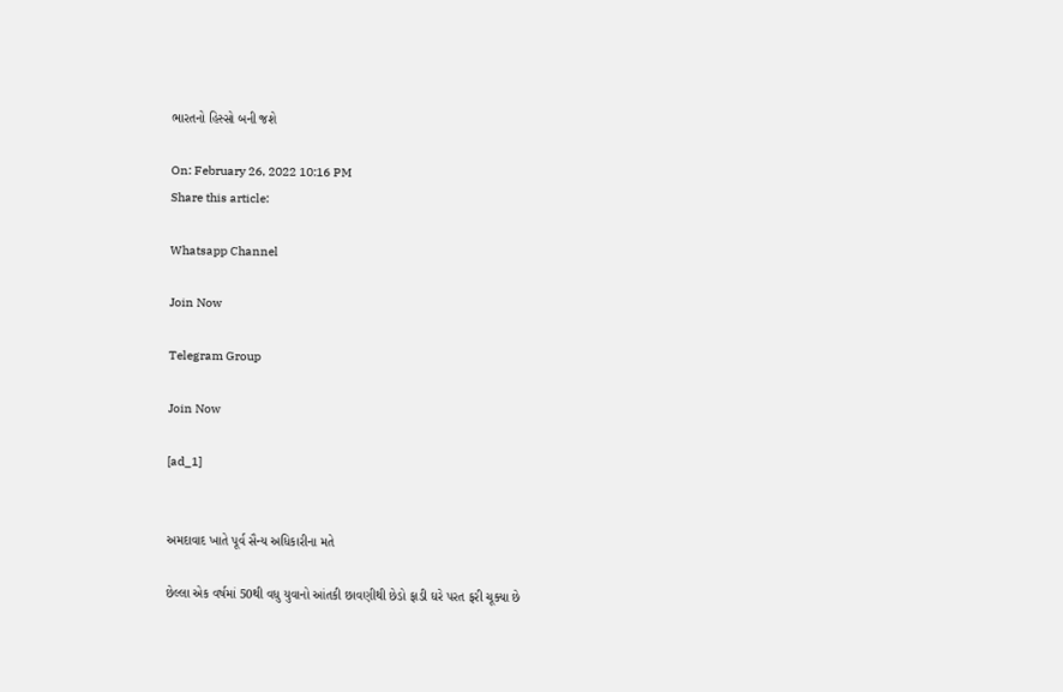ભારતનો હિસ્સો બની જશે

On: February 26, 2022 10:16 PM
Share this article:

Whatsapp Channel

Join Now

Telegram Group

Join Now

[ad_1]


અમદાવાદ ખાતે પૂર્વ સૈન્ય અધિકારીના મતે

છેલ્લા એક વર્ષમાં 50થી વધુ યુવાનો આંતકી છાવણીથી છેડો ફાડી ઘરે પરત ફરી ચૂક્યા છે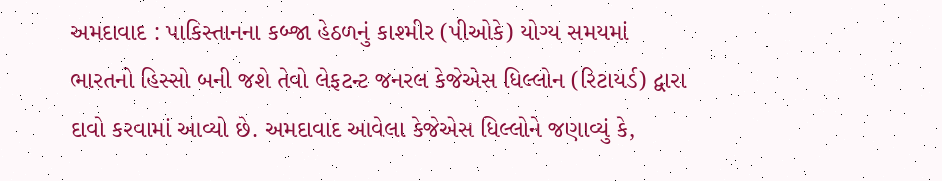અમદાવાદ : પાકિસ્તાનના કબ્જા હેઠળનું કાશ્મીર (પીઓકે) યોગ્ય સમયમાં ભારતનો હિસ્સો બની જશે તેવો લેફટન્ટ જનરલ કેજેએસ ધિલ્લોન (રિટાયર્ડ) દ્વારા દાવો કરવામાં આવ્યો છે. અમદાવાદ આવેલા કેજેએસ ધિલ્લોને જણાવ્યું કે,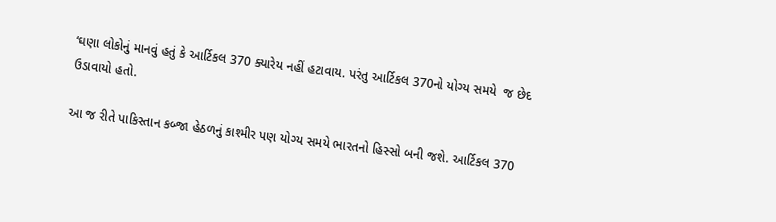‘ઘણા લોકોનું માનવું હતું કે આર્ટિકલ 370 ક્યારેય નહીં હટાવાય. પરંતુ આર્ટિકલ 370નો યોગ્ય સમયે  જ છેદ ઉડાવાયો હતો.

આ જ રીતે પાકિસ્તાન કબ્જા હેઠળનું કાશ્મીર પણ યોગ્ય સમયે ભારતનો હિસ્સો બની જશે. આર્ટિકલ 370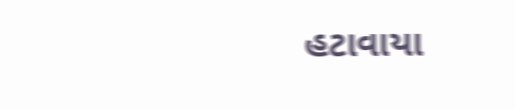હટાવાયા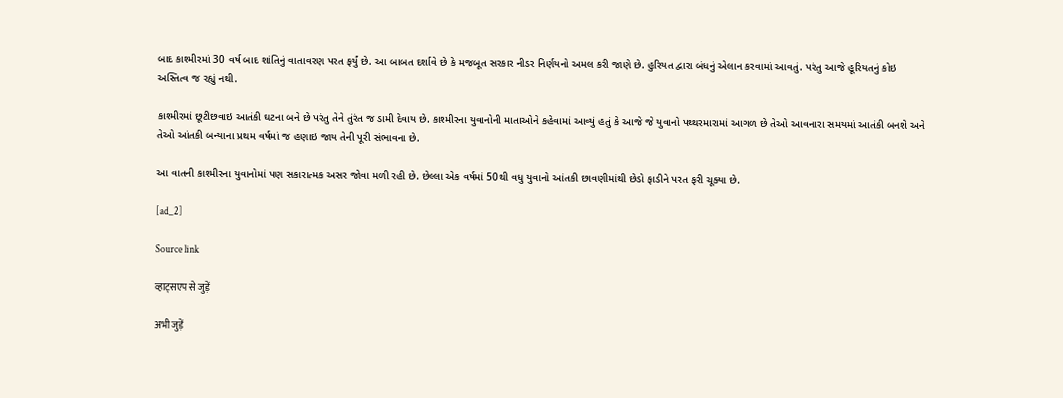બાદ કાશ્મીરમાં 30 વર્ષ બાદ શાંતિનું વાતાવરણ પરત ફર્યું છે. આ બાબત દર્શાવે છે કે મજબૂત સરકાર નીડર નિર્ણયનો અમલ કરી જાણે છે. હુરિયત દ્વારા બંધનું એલાન કરવામાં આવતું. પરંતુ આજે હૂરિયતનું કોઇ અસ્તિત્વ જ રહ્યું નથી.

કાશ્મીરમાં છૂટીછવાઇ આતંકી ઘટના બને છે પરંતુ તેને તુંરંત જ ડામી દેવાય છે. કાશ્મીરના યુવાનોની માતાઓને કહેવામાં આવ્યું હતું કે આજે જે યુવાનો પથ્થરમારામાં આગળ છે તેઓ આવનારા સમયમાં આતંકી બનશે અને તેઓ આંતકી બન્યાના પ્રથમ વર્ષમાં જ હણાઇ જાય તેની પૂરી સંભાવના છે.

આ વાતની કાશ્મીરના યુવાનોમાં પણ સકારાત્મક અસર જોવા મળી રહી છે. છેલ્લા એક વર્ષમાં 50થી વધુ યુવાનો આંતકી છાવણીમાંથી છેડો ફાડીને પરત ફરી ચૂક્યા છે.

[ad_2]

Source link

व्हाट्सएप से जुड़ें

अभी जुड़ें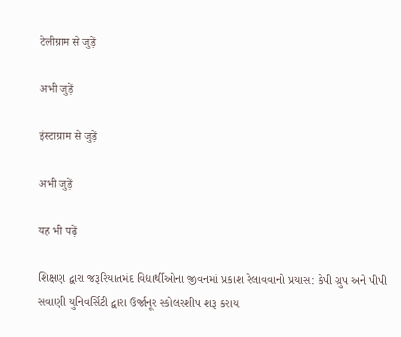टेलीग्राम से जुड़ें

अभी जुड़ें

इंस्टाग्राम से जुड़ें

अभी जुड़ें

यह भी पढ़ें

શિક્ષણ દ્વારા જરૂરિયાતમંદ વિદ્યાર્થીઓના જીવનમાં પ્રકાશ રેલાવવાનો પ્રયાસ: કેપી ગ્રુપ અને પીપી સવાણી યુનિવર્સિટી દ્વારા ઉર્જાનૂર સ્કોલરશીપ શરૂ કરાય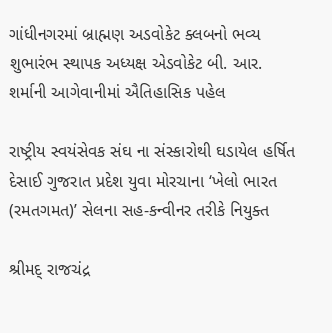ગાંધીનગરમાં બ્રાહ્મણ અડવોકેટ ક્લબનો ભવ્ય શુભારંભ સ્થાપક અધ્યક્ષ એડવોકેટ બી. આર. શર્માની આગેવાનીમાં ઐતિહાસિક પહેલ

રાષ્ટ્રીય સ્વયંસેવક સંઘ ના સંસ્કારોથી ઘડાયેલ હર્ષિત દેસાઈ ગુજરાત પ્રદેશ યુવા મોરચાના ‘ખેલો ભારત (રમતગમત)’ સેલના સહ-કન્વીનર તરીકે નિયુક્ત

શ્રીમદ્ રાજચંદ્ર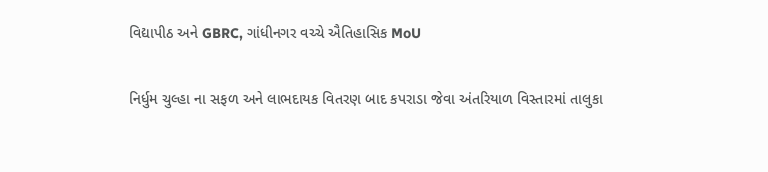વિદ્યાપીઠ અને GBRC, ગાંધીનગર વચ્ચે ઐતિહાસિક MoU

નિર્ધુમ ચુલ્હા ના સફળ અને લાભદાયક વિતરણ બાદ કપરાડા જેવા અંતરિયાળ વિસ્તારમાં તાલુકા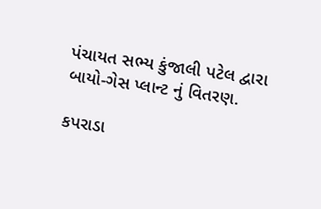પંચાયત સભ્ય કુંજાલી પટેલ દ્વારા બાયો-ગેસ પ્લાન્ટ નું વિતરણ.

કપરાડા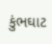કુંભઘાટ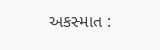અકસ્માત :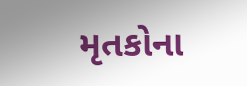મૃતકોના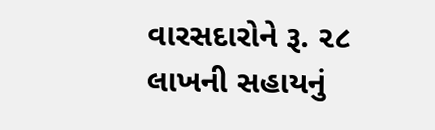વારસદારોને રૂ. ૨૮ લાખની સહાયનું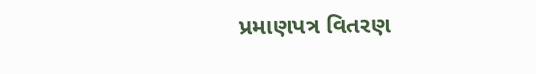પ્રમાણપત્ર વિતરણ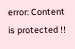error: Content is protected !!